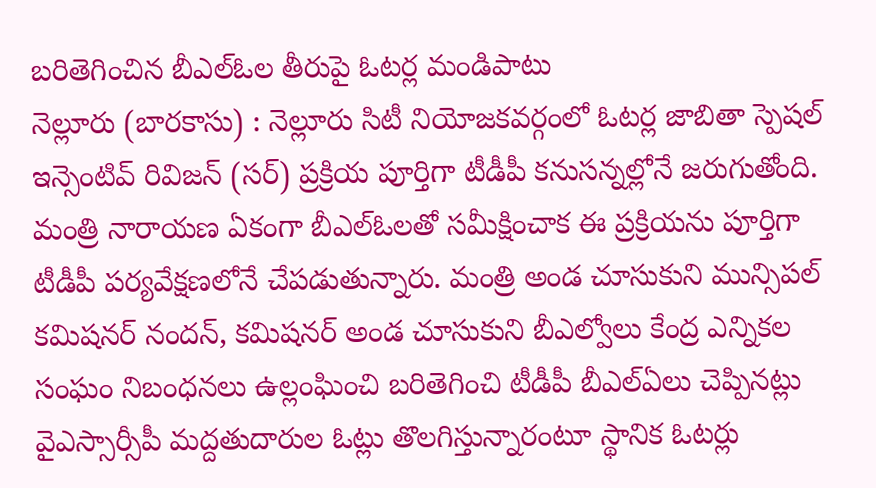బరితెగించిన బీఎల్ఓల తీరుపై ఓటర్ల మండిపాటు
నెల్లూరు (బారకాసు) : నెల్లూరు సిటీ నియోజకవర్గంలో ఓటర్ల జాబితా స్పెషల్ ఇన్సెంటివ్ రివిజన్ (సర్) ప్రక్రియ పూర్తిగా టీడీపీ కనుసన్నల్లోనే జరుగుతోంది. మంత్రి నారాయణ ఏకంగా బీఎల్ఓలతో సమీక్షించాక ఈ ప్రక్రియను పూర్తిగా టీడీపీ పర్యవేక్షణలోనే చేపడుతున్నారు. మంత్రి అండ చూసుకుని మున్సిపల్ కమిషనర్ నందన్, కమిషనర్ అండ చూసుకుని బీఎల్వోలు కేంద్ర ఎన్నికల సంఘం నిబంధనలు ఉల్లంఘించి బరితెగించి టీడీపీ బీఎల్ఏలు చెప్పినట్లు వైఎస్సార్సీపీ మద్దతుదారుల ఓట్లు తొలగిస్తున్నారంటూ స్థానిక ఓటర్లు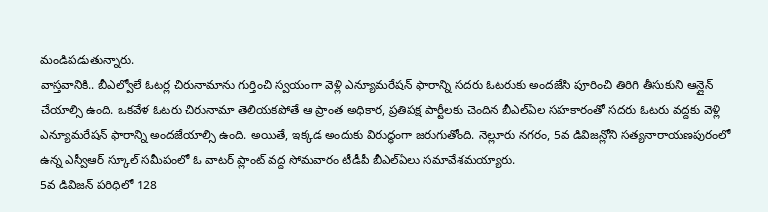మండిపడుతున్నారు.
వాస్తవానికి.. బీఎల్వోలే ఓటర్ల చిరునామాను గుర్తించి స్వయంగా వెళ్లి ఎన్యూమరేషన్ ఫారాన్ని సదరు ఓటరుకు అందజేసి పూరించి తిరిగి తీసుకుని ఆన్లైన్ చేయాల్సి ఉంది. ఒకవేళ ఓటరు చిరునామా తెలియకపోతే ఆ ప్రాంత అధికార, ప్రతిపక్ష పార్టీలకు చెందిన బీఎల్ఏల సహకారంతో సదరు ఓటరు వద్దకు వెళ్లి ఎన్యూమరేషన్ ఫారాన్ని అందజేయాల్సి ఉంది. అయితే, ఇక్కడ అందుకు విరుద్ధంగా జరుగుతోంది. నెల్లూరు నగరం, 5వ డివిజన్లోని సత్యనారాయణపురంలో ఉన్న ఎస్వీఆర్ స్కూల్ సమీపంలో ఓ వాటర్ ప్లాంట్ వద్ద సోమవారం టీడీపీ బీఎల్ఏలు సమావేశమయ్యారు.
5వ డివిజన్ పరిధిలో 128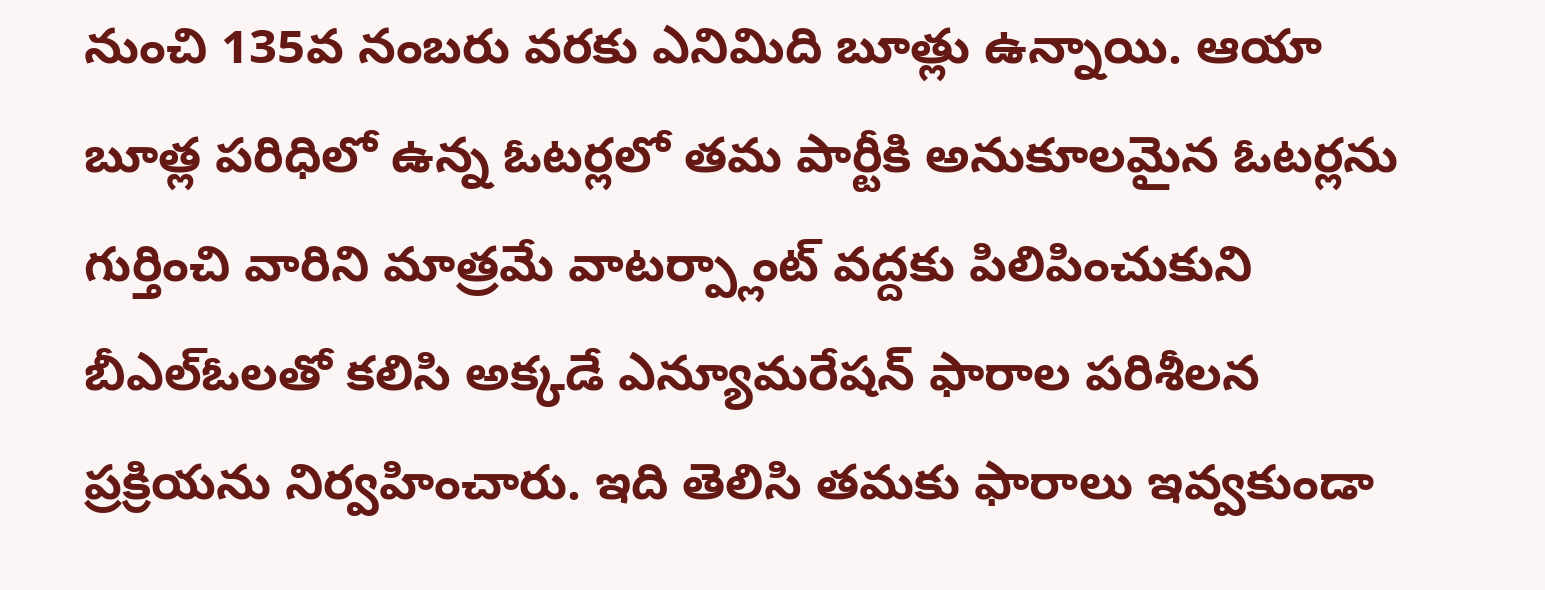నుంచి 135వ నంబరు వరకు ఎనిమిది బూత్లు ఉన్నాయి. ఆయా బూత్ల పరిధిలో ఉన్న ఓటర్లలో తమ పార్టీకి అనుకూలమైన ఓటర్లను గుర్తించి వారిని మాత్రమే వాటర్ప్లాంట్ వద్దకు పిలిపించుకుని బీఎల్ఓలతో కలిసి అక్కడే ఎన్యూమరేషన్ ఫారాల పరిశీలన ప్రక్రియను నిర్వహించారు. ఇది తెలిసి తమకు ఫారాలు ఇవ్వకుండా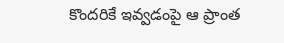కొందరికే ఇవ్వడంపై ఆ ప్రాంత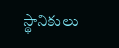స్థానికులు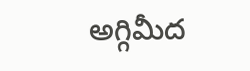అగ్గివీుద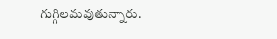గుగ్గిలమవుతున్నారు.